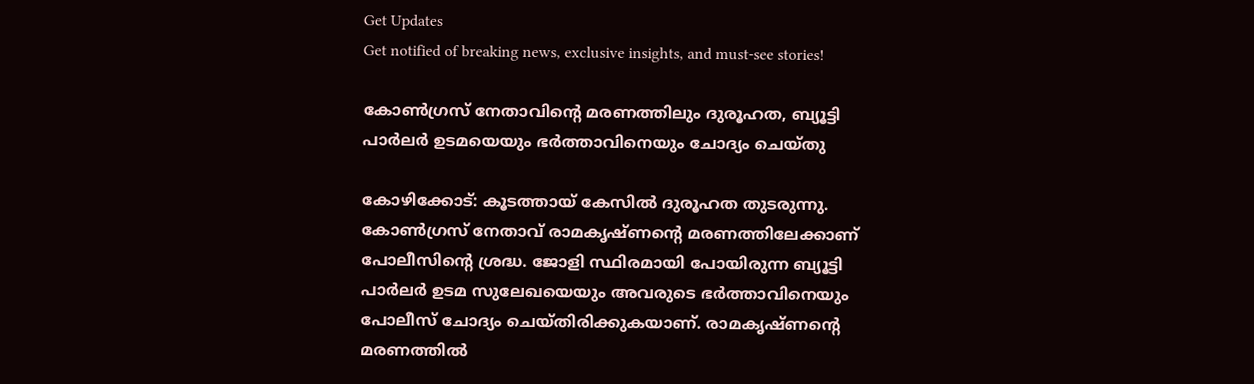Get Updates
Get notified of breaking news, exclusive insights, and must-see stories!

കോണ്‍ഗ്രസ് നേതാവിന്റെ മരണത്തിലും ദുരൂഹത, ബ്യൂട്ടി പാര്‍ലര്‍ ഉടമയെയും ഭര്‍ത്താവിനെയും ചോദ്യം ചെയ്തു

കോഴിക്കോട്: കൂടത്തായ് കേസില്‍ ദുരൂഹത തുടരുന്നു. കോണ്‍ഗ്രസ് നേതാവ് രാമകൃഷ്ണന്റെ മരണത്തിലേക്കാണ് പോലീസിന്റെ ശ്രദ്ധ. ജോളി സ്ഥിരമായി പോയിരുന്ന ബ്യൂട്ടി പാര്‍ലര്‍ ഉടമ സുലേഖയെയും അവരുടെ ഭര്‍ത്താവിനെയും പോലീസ് ചോദ്യം ചെയ്തിരിക്കുകയാണ്. രാമകൃഷ്ണന്റെ മരണത്തില്‍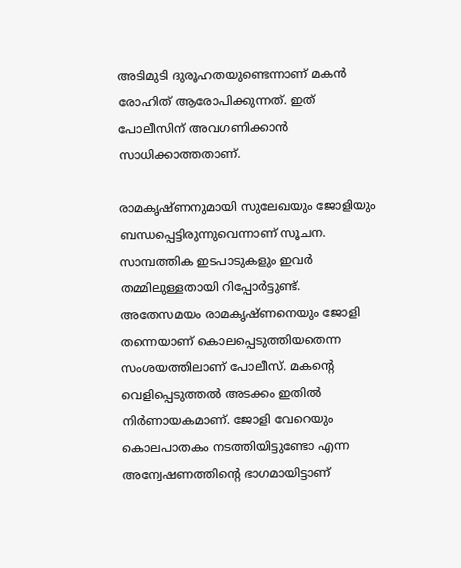അടിമുടി ദുരൂഹതയുണ്ടെന്നാണ് മകന്‍ രോഹിത് ആരോപിക്കുന്നത്. ഇത് പോലീസിന് അവഗണിക്കാന്‍ സാധിക്കാത്തതാണ്.

രാമകൃഷ്ണനുമായി സുലേഖയും ജോളിയും ബന്ധപ്പെട്ടിരുന്നുവെന്നാണ് സൂചന. സാമ്പത്തിക ഇടപാടുകളും ഇവര്‍ തമ്മിലുള്ളതായി റിപ്പോര്‍ട്ടുണ്ട്. അതേസമയം രാമകൃഷ്ണനെയും ജോളി തന്നെയാണ് കൊലപ്പെടുത്തിയതെന്ന സംശയത്തിലാണ് പോലീസ്. മകന്റെ വെളിപ്പെടുത്തല്‍ അടക്കം ഇതില്‍ നിര്‍ണായകമാണ്. ജോളി വേറെയും കൊലപാതകം നടത്തിയിട്ടുണ്ടോ എന്ന അന്വേഷണത്തിന്റെ ഭാഗമായിട്ടാണ്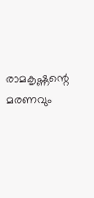രാമകൃഷ്ണന്റെ മരണവും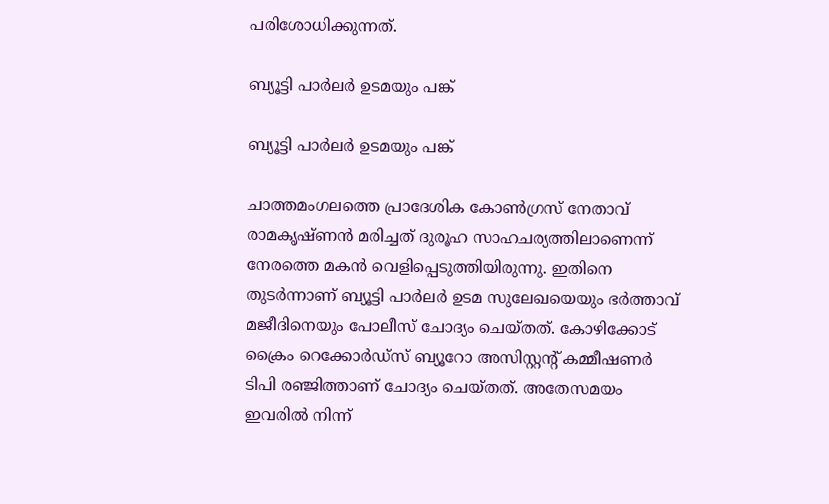പരിശോധിക്കുന്നത്.

ബ്യൂട്ടി പാര്‍ലര്‍ ഉടമയും പങ്ക്

ബ്യൂട്ടി പാര്‍ലര്‍ ഉടമയും പങ്ക്

ചാത്തമംഗലത്തെ പ്രാദേശിക കോണ്‍ഗ്രസ് നേതാവ് രാമകൃഷ്ണന്‍ മരിച്ചത് ദുരൂഹ സാഹചര്യത്തിലാണെന്ന് നേരത്തെ മകന്‍ വെളിപ്പെടുത്തിയിരുന്നു. ഇതിനെ തുടര്‍ന്നാണ് ബ്യൂട്ടി പാര്‍ലര്‍ ഉടമ സുലേഖയെയും ഭര്‍ത്താവ് മജീദിനെയും പോലീസ് ചോദ്യം ചെയ്തത്. കോഴിക്കോട് ക്രൈം റെക്കോര്‍ഡ്‌സ് ബ്യൂറോ അസിസ്റ്റന്റ് കമ്മീഷണര്‍ ടിപി രഞ്ജിത്താണ് ചോദ്യം ചെയ്തത്. അതേസമയം ഇവരില്‍ നിന്ന്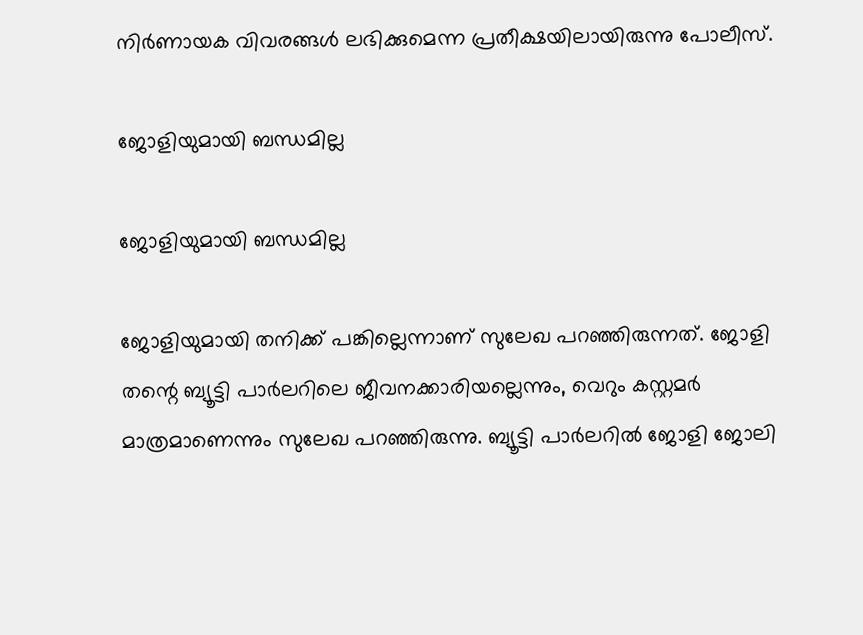നിര്‍ണായക വിവരങ്ങള്‍ ലഭിക്കുമെന്ന പ്രതീക്ഷയിലായിരുന്നു പോലീസ്.

ജോളിയുമായി ബന്ധമില്ല

ജോളിയുമായി ബന്ധമില്ല

ജോളിയുമായി തനിക്ക് പങ്കില്ലെന്നാണ് സുലേഖ പറഞ്ഞിരുന്നത്. ജോളി തന്റെ ബ്യൂട്ടി പാര്‍ലറിലെ ജീവനക്കാരിയല്ലെന്നും, വെറും കസ്റ്റമര്‍ മാത്രമാണെന്നും സുലേഖ പറഞ്ഞിരുന്നു. ബ്യൂട്ടി പാര്‍ലറില്‍ ജോളി ജോലി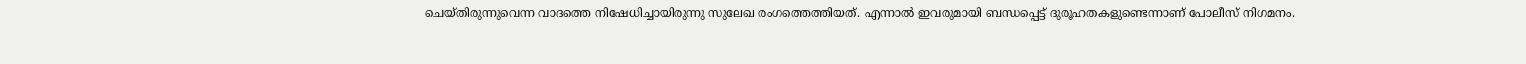ചെയ്തിരുന്നുവെന്ന വാദത്തെ നിഷേധിച്ചായിരുന്നു സുലേഖ രംഗത്തെത്തിയത്. എന്നാല്‍ ഇവരുമായി ബന്ധപ്പെട്ട് ദുരൂഹതകളുണ്ടെന്നാണ് പോലീസ് നിഗമനം.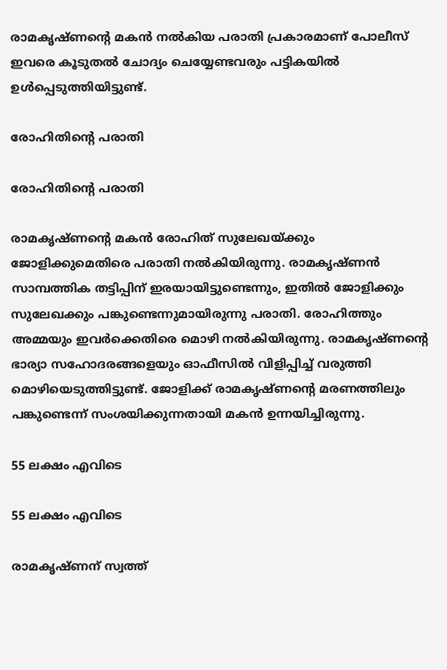രാമകൃഷ്ണന്റെ മകന്‍ നല്‍കിയ പരാതി പ്രകാരമാണ് പോലീസ് ഇവരെ കൂടുതല്‍ ചോദ്യം ചെയ്യേണ്ടവരും പട്ടികയില്‍ ഉള്‍പ്പെടുത്തിയിട്ടുണ്ട്.

രോഹിതിന്റെ പരാതി

രോഹിതിന്റെ പരാതി

രാമകൃഷ്ണന്റെ മകന്‍ രോഹിത് സുലേഖയ്ക്കും ജോളിക്കുമെതിരെ പരാതി നല്‍കിയിരുന്നു. രാമകൃഷ്ണന്‍ സാമ്പത്തിക തട്ടിപ്പിന് ഇരയായിട്ടുണ്ടെന്നും, ഇതില്‍ ജോളിക്കും സുലേഖക്കും പങ്കുണ്ടെന്നുമായിരുന്നു പരാതി. രോഹിത്തും അമ്മയും ഇവര്‍ക്കെതിരെ മൊഴി നല്‍കിയിരുന്നു. രാമകൃഷ്ണന്റെ ഭാര്യാ സഹോദരങ്ങളെയും ഓഫീസില്‍ വിളിപ്പിച്ച് വരുത്തി മൊഴിയെടുത്തിട്ടുണ്ട്. ജോളിക്ക് രാമകൃഷ്ണന്റെ മരണത്തിലും പങ്കുണ്ടെന്ന് സംശയിക്കുന്നതായി മകന്‍ ഉന്നയിച്ചിരുന്നു.

55 ലക്ഷം എവിടെ

55 ലക്ഷം എവിടെ

രാമകൃഷ്ണന് സ്വത്ത്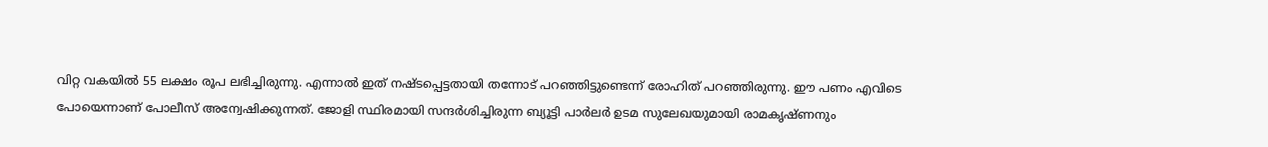വിറ്റ വകയില്‍ 55 ലക്ഷം രൂപ ലഭിച്ചിരുന്നു. എന്നാല്‍ ഇത് നഷ്ടപ്പെട്ടതായി തന്നോട് പറഞ്ഞിട്ടുണ്ടെന്ന് രോഹിത് പറഞ്ഞിരുന്നു. ഈ പണം എവിടെ പോയെന്നാണ് പോലീസ് അന്വേഷിക്കുന്നത്. ജോളി സ്ഥിരമായി സന്ദര്‍ശിച്ചിരുന്ന ബ്യൂട്ടി പാര്‍ലര്‍ ഉടമ സുലേഖയുമായി രാമകൃഷ്ണനും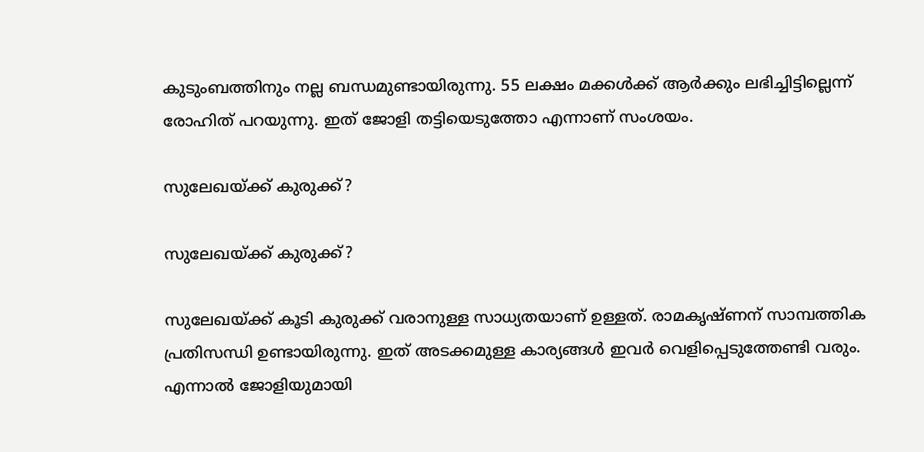കുടുംബത്തിനും നല്ല ബന്ധമുണ്ടായിരുന്നു. 55 ലക്ഷം മക്കള്‍ക്ക് ആര്‍ക്കും ലഭിച്ചിട്ടില്ലെന്ന് രോഹിത് പറയുന്നു. ഇത് ജോളി തട്ടിയെടുത്തോ എന്നാണ് സംശയം.

സുലേഖയ്ക്ക് കുരുക്ക്?

സുലേഖയ്ക്ക് കുരുക്ക്?

സുലേഖയ്ക്ക് കൂടി കുരുക്ക് വരാനുള്ള സാധ്യതയാണ് ഉള്ളത്. രാമകൃഷ്ണന് സാമ്പത്തിക പ്രതിസന്ധി ഉണ്ടായിരുന്നു. ഇത് അടക്കമുള്ള കാര്യങ്ങള്‍ ഇവര്‍ വെളിപ്പെടുത്തേണ്ടി വരും. എന്നാല്‍ ജോളിയുമായി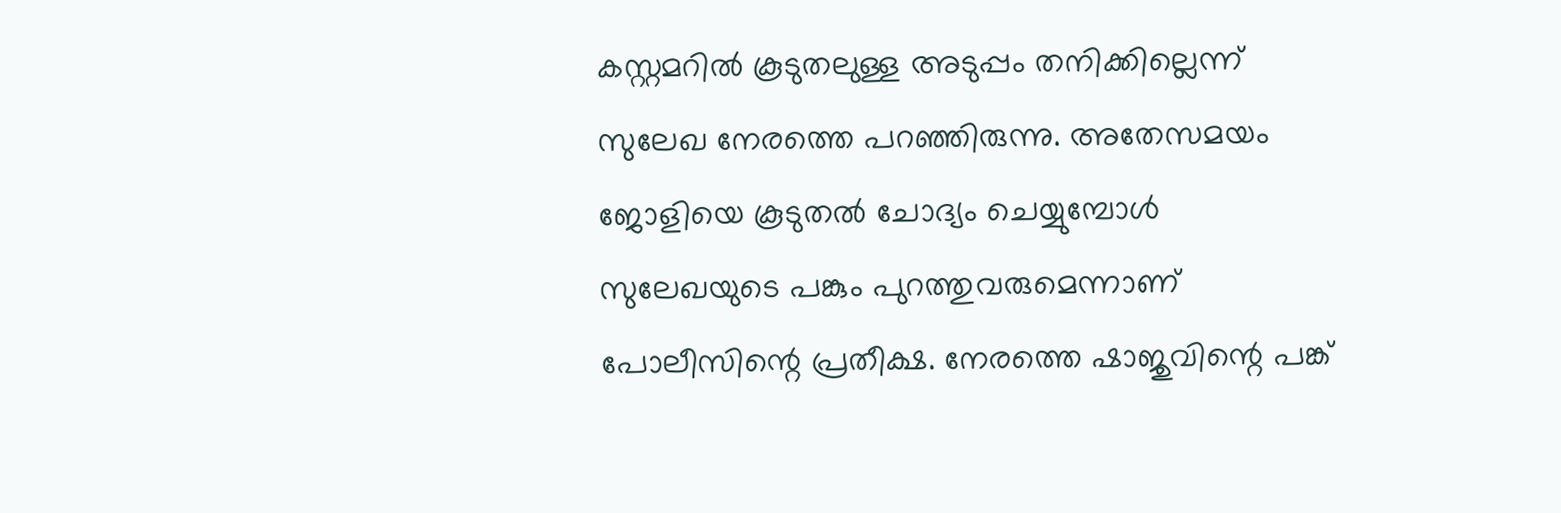കസ്റ്റമറില്‍ കൂടുതലുള്ള അടുപ്പം തനിക്കില്ലെന്ന് സുലേഖ നേരത്തെ പറഞ്ഞിരുന്നു. അതേസമയം ജോളിയെ കൂടുതല്‍ ചോദ്യം ചെയ്യുമ്പോള്‍ സുലേഖയുടെ പങ്കും പുറത്തുവരുമെന്നാണ് പോലീസിന്റെ പ്രതീക്ഷ. നേരത്തെ ഷാജുവിന്റെ പങ്ക്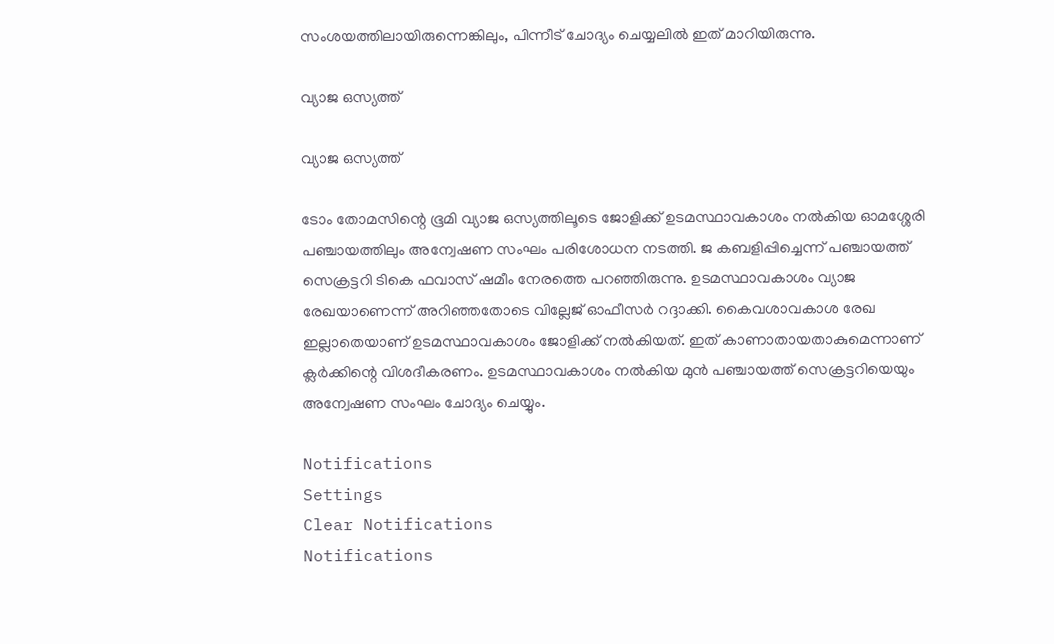സംശയത്തിലായിരുന്നെങ്കിലും, പിന്നീട് ചോദ്യം ചെയ്യലില്‍ ഇത് മാറിയിരുന്നു.

വ്യാജ ഒസ്യത്ത്

വ്യാജ ഒസ്യത്ത്

ടോം തോമസിന്റെ ഭൂമി വ്യാജ ഒസ്യത്തിലൂടെ ജോളിക്ക് ഉടമസ്ഥാവകാശം നല്‍കിയ ഓമശ്ശേരി പഞ്ചായത്തിലും അന്വേഷണ സംഘം പരിശോധന നടത്തി. ജ കബളിപ്പിച്ചെന്ന് പഞ്ചായത്ത് സെക്രട്ടറി ടികെ ഫവാസ് ഷമീം നേരത്തെ പറഞ്ഞിരുന്നു. ഉടമസ്ഥാവകാശം വ്യാജ രേഖയാണെന്ന് അറിഞ്ഞതോടെ വില്ലേജ് ഓഫീസര്‍ റദ്ദാക്കി. കൈവശാവകാശ രേഖ ഇല്ലാതെയാണ് ഉടമസ്ഥാവകാശം ജോളിക്ക് നല്‍കിയത്. ഇത് കാണാതായതാകുമെന്നാണ് ക്ലര്‍ക്കിന്റെ വിശദീകരണം. ഉടമസ്ഥാവകാശം നല്‍കിയ മുന്‍ പഞ്ചായത്ത് സെക്രട്ടറിയെയും അന്വേഷണ സംഘം ചോദ്യം ചെയ്യും.

Notifications
Settings
Clear Notifications
Notifications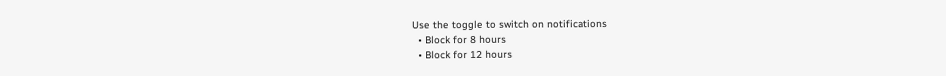Use the toggle to switch on notifications
  • Block for 8 hours
  • Block for 12 hours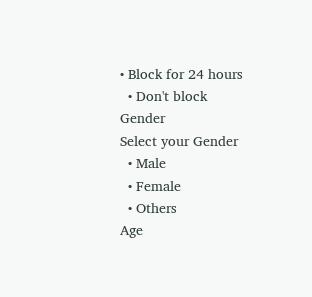• Block for 24 hours
  • Don't block
Gender
Select your Gender
  • Male
  • Female
  • Others
Age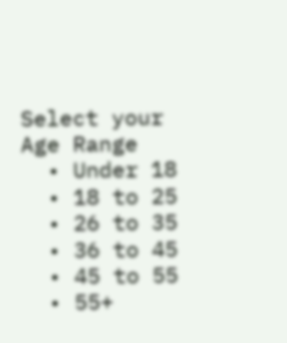Select your Age Range
  • Under 18
  • 18 to 25
  • 26 to 35
  • 36 to 45
  • 45 to 55
  • 55+